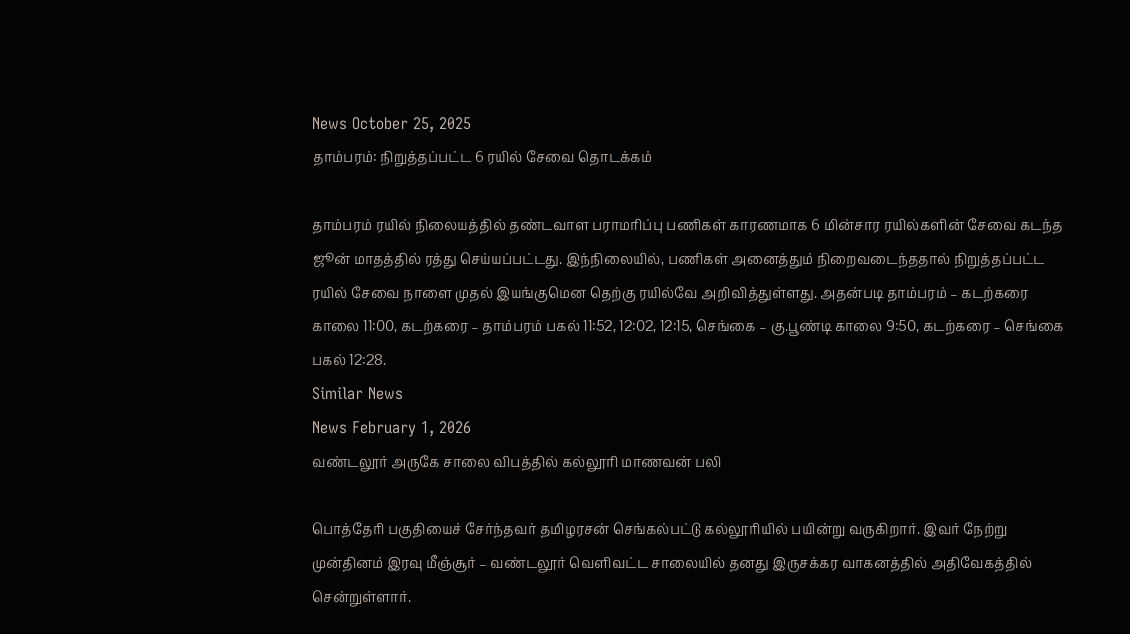News October 25, 2025
தாம்பரம்: நிறுத்தப்பட்ட 6 ரயில் சேவை தொடக்கம்

தாம்பரம் ரயில் நிலையத்தில் தண்டவாள பராமரிப்பு பணிகள் காரணமாக 6 மின்சார ரயில்களின் சேவை கடந்த ஜூன் மாதத்தில் ரத்து செய்யப்பட்டது. இந்நிலையில், பணிகள் அனைத்தும் நிறைவடைந்ததால் நிறுத்தப்பட்ட ரயில் சேவை நாளை முதல் இயங்குமென தெற்கு ரயில்வே அறிவித்துள்ளது. அதன்படி தாம்பரம் – கடற்கரை காலை 11:00, கடற்கரை – தாம்பரம் பகல் 11:52, 12:02, 12:15, செங்கை – கு.பூண்டி காலை 9:50, கடற்கரை – செங்கை பகல் 12:28.
Similar News
News February 1, 2026
வண்டலூர் அருகே சாலை விபத்தில் கல்லூரி மாணவன் பலி

பொத்தேரி பகுதியைச் சேர்ந்தவர் தமிழரசன் செங்கல்பட்டு கல்லூரியில் பயின்று வருகிறார். இவர் நேற்று முன்தினம் இரவு மீஞ்சூர் – வண்டலூர் வெளிவட்ட சாலையில் தனது இருசக்கர வாகனத்தில் அதிவேகத்தில் சென்றுள்ளார்.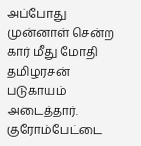அப்போது முன்னாள் சென்ற கார் மீது மோதி தமிழரசன் படுகாயம் அடைத்தார். குரோம்பேட்டை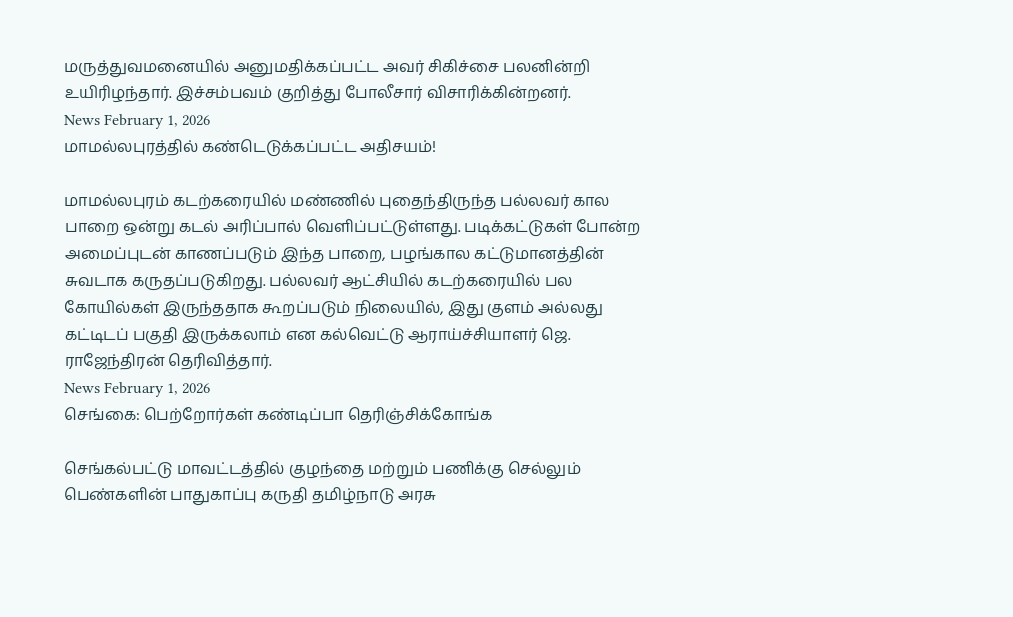மருத்துவமனையில் அனுமதிக்கப்பட்ட அவர் சிகிச்சை பலனின்றி உயிரிழந்தார். இச்சம்பவம் குறித்து போலீசார் விசாரிக்கின்றனர்.
News February 1, 2026
மாமல்லபுரத்தில் கண்டெடுக்கப்பட்ட அதிசயம்!

மாமல்லபுரம் கடற்கரையில் மண்ணில் புதைந்திருந்த பல்லவர் கால பாறை ஒன்று கடல் அரிப்பால் வெளிப்பட்டுள்ளது. படிக்கட்டுகள் போன்ற அமைப்புடன் காணப்படும் இந்த பாறை, பழங்கால கட்டுமானத்தின் சுவடாக கருதப்படுகிறது. பல்லவர் ஆட்சியில் கடற்கரையில் பல கோயில்கள் இருந்ததாக கூறப்படும் நிலையில், இது குளம் அல்லது கட்டிடப் பகுதி இருக்கலாம் என கல்வெட்டு ஆராய்ச்சியாளர் ஜெ. ராஜேந்திரன் தெரிவித்தார்.
News February 1, 2026
செங்கை: பெற்றோர்கள் கண்டிப்பா தெரிஞ்சிக்கோங்க

செங்கல்பட்டு மாவட்டத்தில் குழந்தை மற்றும் பணிக்கு செல்லும் பெண்களின் பாதுகாப்பு கருதி தமிழ்நாடு அரசு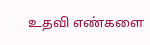உதவி எண்களை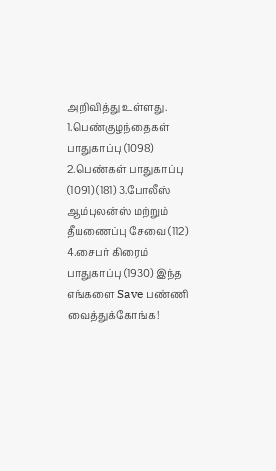அறிவித்து உள்ளது. 1.பெண்குழந்தைகள் பாதுகாப்பு (1098) 2.பெண்கள் பாதுகாப்பு (1091) (181) 3.போலீஸ் ஆம்புலன்ஸ் மற்றும் தீயணைப்பு சேவை (112) 4.சைபர் கிரைம் பாதுகாப்பு (1930) இந்த எங்களை Save பண்ணி வைத்துக்கோங்க!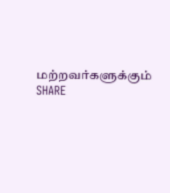மற்றவர்களுக்கும் SHARE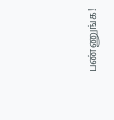பண்ணுங்க!